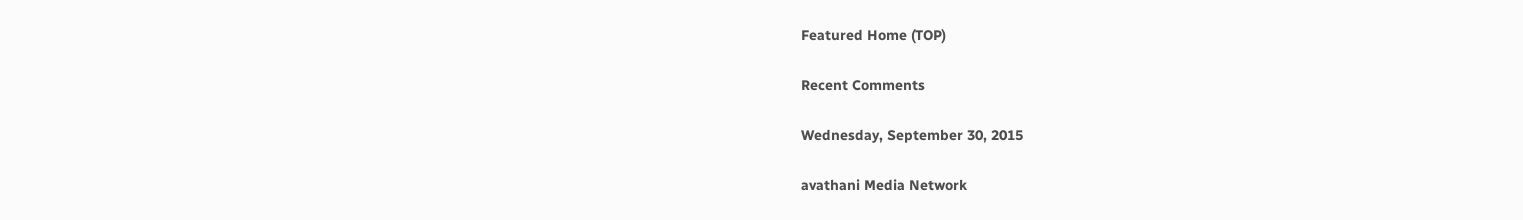Featured Home (TOP)

Recent Comments

Wednesday, September 30, 2015

avathani Media Network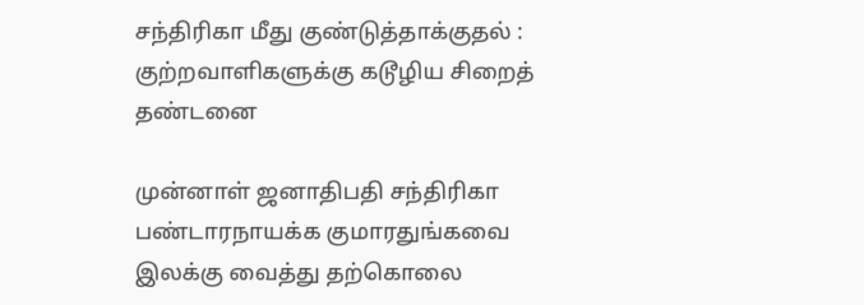சந்திரிகா மீது குண்டுத்தாக்குதல் : குற்றவாளிகளுக்கு கடூழிய சிறைத் தண்டனை

முன்னாள் ஜனாதிபதி சந்திரிகா பண்டாரநாயக்க குமாரதுங்கவை இலக்கு வைத்து தற்கொலை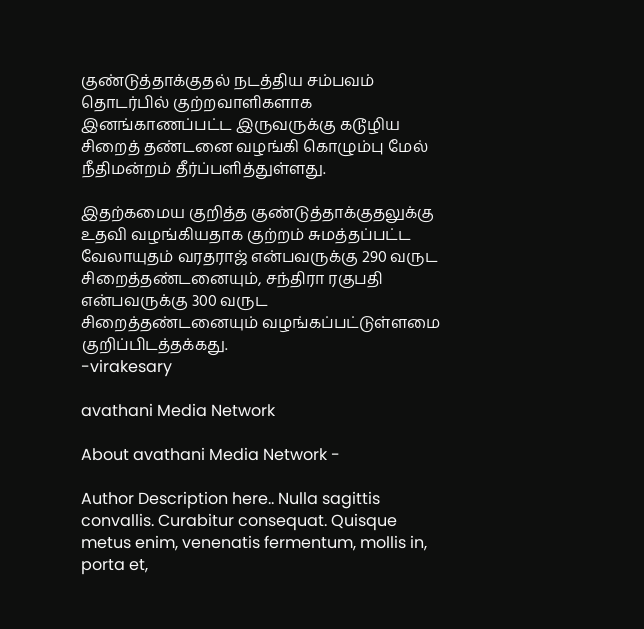குண்டுத்தாக்குதல் நடத்திய சம்பவம் தொடர்பில் குற்றவாளிகளாக  இனங்காணப்பட்ட இருவருக்கு கடூழிய சிறைத் தண்டனை வழங்கி கொழும்பு மேல் நீதிமன்றம் தீர்ப்பளித்துள்ளது.

இதற்கமைய குறித்த குண்டுத்தாக்குதலுக்கு உதவி வழங்கியதாக குற்றம் சுமத்தப்பட்ட வேலாயுதம் வரதராஜ் என்பவருக்கு 290 வருட சிறைத்தண்டனையும், சந்திரா ரகுபதி என்பவருக்கு 300 வருட சிறைத்தண்டனையும் வழங்கப்பட்டுள்ளமை குறிப்பிடத்தக்கது.
-virakesary

avathani Media Network

About avathani Media Network -

Author Description here.. Nulla sagittis convallis. Curabitur consequat. Quisque metus enim, venenatis fermentum, mollis in, porta et,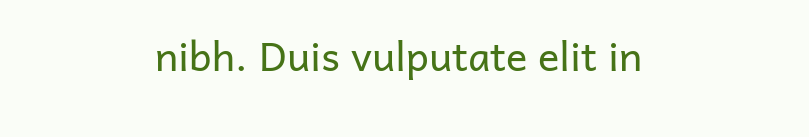nibh. Duis vulputate elit in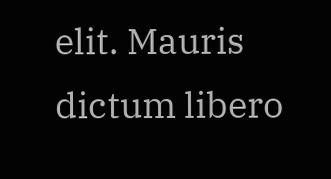elit. Mauris dictum libero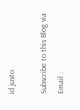id justo.

Subscribe to this Blog via Email :